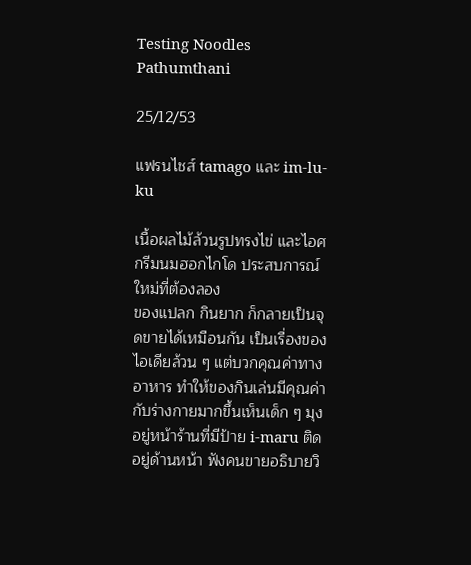Testing Noodles Pathumthani

25/12/53

แฟรนไชส์ tamago และ im-lu-ku

เนื้อผลไม้ล้วนรูปทรงไข่ และไอศกรีมนมฮอกไกโด ประสบการณ์ใหม่ที่ต้องลอง
ของแปลก กินยาก ก็กลายเป็นจุดขายได้เหมือนกัน เป็นเรื่องของไอเดียล้วน ๆ แต่บวกคุณค่าทางอาหาร ทำให้ของกินเล่นมีคุณค่ากับร่างกายมากขึ้นเห็นเด็ก ๆ มุงอยู่หน้าร้านที่มีป้าย i-maru ติดอยู่ด้านหน้า ฟังคนขายอธิบายวิ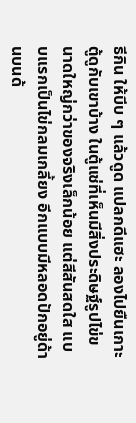ธีกิน ให้บีบ ๆ แล้วดูด แปลกดีแฮะ ลองไปยืนเกาะตู้ดูกับเขาบ้าง ในตู้แช่ที่เห็นมีสิ่งประดิษฐ์รูปไข่ขนาดใหญ่กว่าของจริงเล็กน้อย แต่สีสันสดใส แบบแรกเป็นไข่กลมเกลี้ยง อีกแบบมีหลอดปักอยู่ด้านบนด้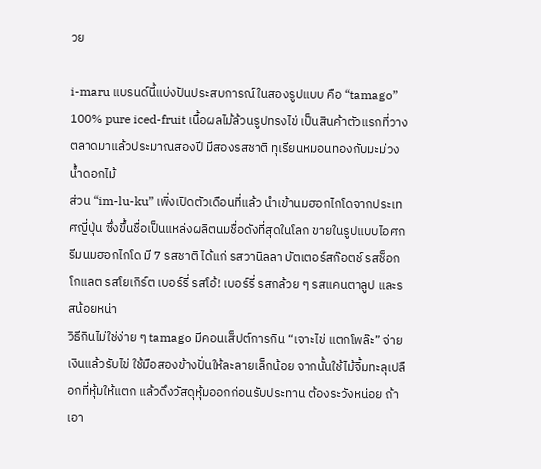วย

i-maru แบรนด์นี้แบ่งปันประสบการณ์ในสองรูปแบบ คือ “tamago” 100% pure iced-fruit เนื้อผลไม้ล้วนรูปทรงไข่ เป็นสินค้าตัวแรกที่วางตลาดมาแล้วประมาณสองปี มีสองรสชาติ ทุเรียนหมอนทองกับมะม่วงน้ำดอกไม้
ส่วน “im-lu-ku” เพิ่งเปิดตัวเดือนที่แล้ว นำเข้านมฮอกไกโดจากประเทศญี่ปุ่น ซึ่งขึ้นชื่อเป็นแหล่งผลิตนมชื่อดังที่สุดในโลก ขายในรูปแบบไอศกรีมนมฮอกไกโด มี 7 รสชาติ ได้แก่ รสวานิลลา บัตเตอร์สก๊อตช์ รสช็อกโกแลต รสโยเกิร์ต เบอร์รี่ รสโอ้! เบอร์รี่ รสกล้วย ๆ รสแคนตาลูป และรสน้อยหน่า
วิธีกินไม่ใช่ง่าย ๆ tamago มีคอนเส็ปต์การกิน “เจาะไข่ แตกโพล๊ะ” จ่ายเงินแล้วรับไข่ ใช้มือสองข้างปั่นให้ละลายเล็กน้อย จากนั้นใช้ไม้จิ้มทะลุเปลือกที่หุ้มให้แตก แล้วดึงวัสดุหุ้มออกก่อนรับประทาน ต้องระวังหน่อย ถ้าเอา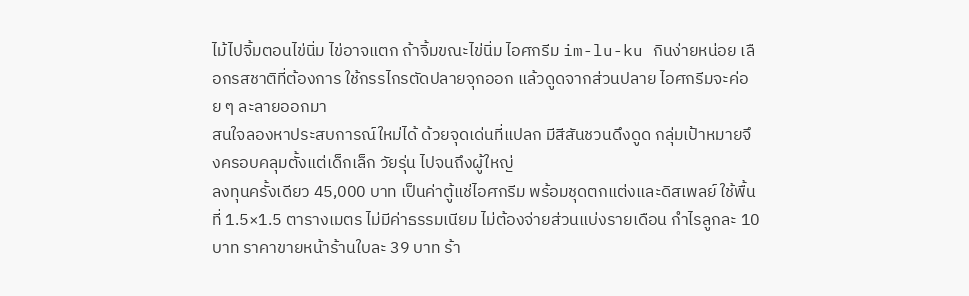ไม้ไปจิ้มตอนไข่นิ่ม ไข่อาจแตก ถ้าจิ้มขณะไข่นิ่ม ไอศกรีม im-lu-ku กินง่ายหน่อย เลือกรสชาติที่ต้องการ ใช้กรรไกรตัดปลายจุกออก แล้วดูดจากส่วนปลาย ไอศกรีมจะค่อย ๆ ละลายออกมา
สนใจลองหาประสบการณ์ใหม่ได้ ด้วยจุดเด่นที่แปลก มีสีสันชวนดึงดูด กลุ่มเป้าหมายจึงครอบคลุมตั้งแต่เด็กเล็ก วัยรุ่น ไปจนถึงผู้ใหญ่
ลงทุนครั้งเดียว 45,000 บาท เป็นค่าตู้แช่ไอศกรีม พร้อมชุดตกแต่งและดิสเพลย์ ใช้พื้นที่ 1.5×1.5 ตารางเมตร ไม่มีค่าธรรมเนียม ไม่ต้องจ่ายส่วนแบ่งรายเดือน กำไรลูกละ 10 บาท ราคาขายหน้าร้านใบละ 39 บาท ร้า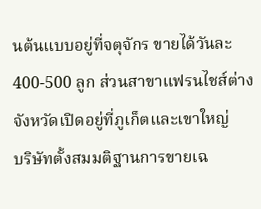นต้นแบบอยู่ที่จตุจักร ขายได้วันละ 400-500 ลูก ส่วนสาขาแฟรนไชส์ต่างจังหวัดเปิดอยู่ที่ภูเก็ตและเขาใหญ่
บริษัทตั้งสมมติฐานการขายเฉ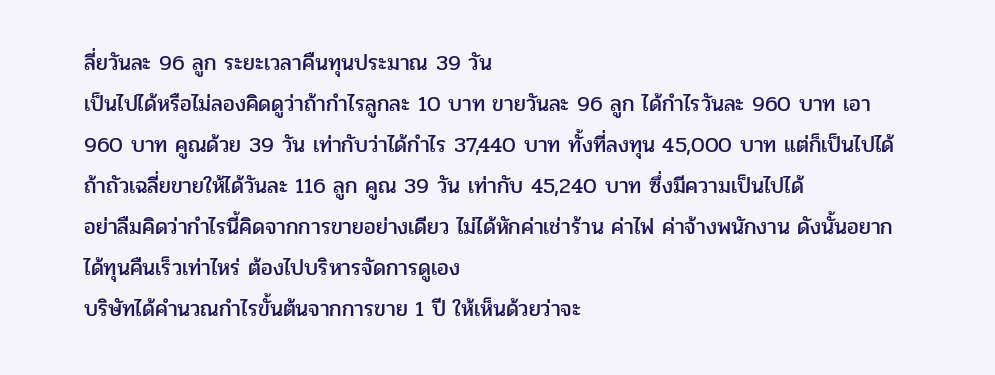ลี่ยวันละ 96 ลูก ระยะเวลาคืนทุนประมาณ 39 วัน
เป็นไปได้หรือไม่ลองคิดดูว่าถ้ากำไรลูกละ 10 บาท ขายวันละ 96 ลูก ได้กำไรวันละ 960 บาท เอา 960 บาท คูณด้วย 39 วัน เท่ากับว่าได้กำไร 37,440 บาท ทั้งที่ลงทุน 45,000 บาท แต่ก็เป็นไปได้ถ้าถัวเฉลี่ยขายให้ได้วันละ 116 ลูก คูณ 39 วัน เท่ากับ 45,240 บาท ซึ่งมีความเป็นไปได้
อย่าลืมคิดว่ากำไรนี้คิดจากการขายอย่างเดียว ไม่ได้หักค่าเช่าร้าน ค่าไฟ ค่าจ้างพนักงาน ดังนั้นอยากได้ทุนคืนเร็วเท่าไหร่ ต้องไปบริหารจัดการดูเอง
บริษัทได้คำนวณกำไรขั้นต้นจากการขาย 1 ปี ให้เห็นด้วยว่าจะ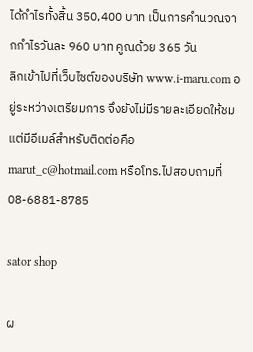ได้กำไรทั้งสิ้น 350,400 บาท เป็นการคำนวณจากกำไรวันละ 960 บาท คูณด้วย 365 วัน
ลิกเข้าไปที่เว็บไซต์ของบริษัท www.i-maru.com อยู่ระหว่างเตรียมการ จึงยังไม่มีรายละเอียดให้ชม แต่มีอีเมล์สำหรับติดต่อคือ marut_c@hotmail.com หรือโทร.ไปสอบถามที่ 08-6881-8785

sator shop

ผ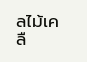ลไม้เคลื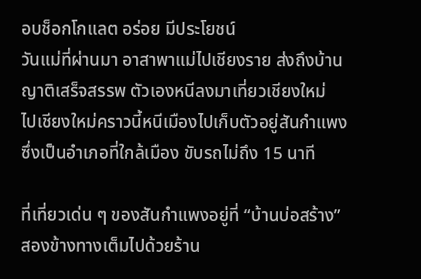อบช็อกโกแลต อร่อย มีประโยชน์
วันแม่ที่ผ่านมา อาสาพาแม่ไปเชียงราย ส่งถึงบ้านญาติเสร็จสรรพ ตัวเองหนีลงมาเที่ยวเชียงใหม่
ไปเชียงใหม่คราวนี้หนีเมืองไปเก็บตัวอยู่สันกำแพง ซึ่งเป็นอำเภอที่ใกล้เมือง ขับรถไม่ถึง 15 นาที

ที่เที่ยวเด่น ๆ ของสันกำแพงอยู่ที่ “บ้านบ่อสร้าง” สองข้างทางเต็มไปด้วยร้าน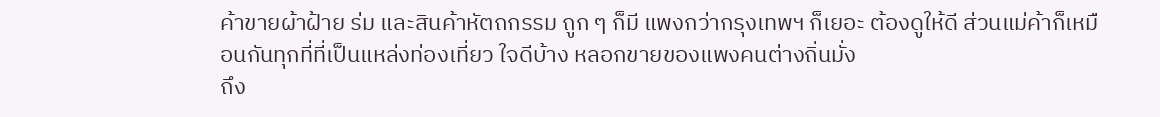ค้าขายผ้าฝ้าย ร่ม และสินค้าหัตถกรรม ถูก ๆ ก็มี แพงกว่ากรุงเทพฯ ก็เยอะ ต้องดูให้ดี ส่วนแม่ค้าก็เหมือนกันทุกที่ที่เป็นแหล่งท่องเที่ยว ใจดีบ้าง หลอกขายของแพงคนต่างถิ่นมั่ง
ถึง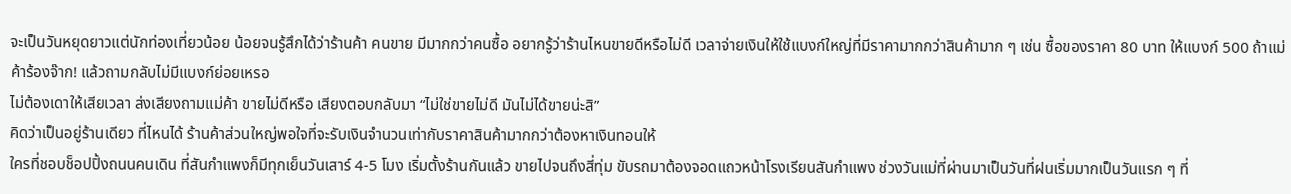จะเป็นวันหยุดยาวแต่นักท่องเที่ยวน้อย น้อยจนรู้สึกได้ว่าร้านค้า คนขาย มีมากกว่าคนซื้อ อยากรู้ว่าร้านไหนขายดีหรือไม่ดี เวลาจ่ายเงินให้ใช้แบงก์ใหญ่ที่มีราคามากกว่าสินค้ามาก ๆ เช่น ซื้อของราคา 80 บาท ให้แบงก์ 500 ถ้าแม่ค้าร้องจ๊าก! แล้วถามกลับไม่มีแบงก์ย่อยเหรอ
ไม่ต้องเดาให้เสียเวลา ส่งเสียงถามแม่ค้า ขายไม่ดีหรือ เสียงตอบกลับมา “ไม่ใช่ขายไม่ดี มันไม่ได้ขายน่ะสิ”
คิดว่าเป็นอยู่ร้านเดียว ที่ไหนได้ ร้านค้าส่วนใหญ่พอใจที่จะรับเงินจำนวนเท่ากับราคาสินค้ามากกว่าต้องหาเงินทอนให้
ใครที่ชอบช็อปปิ้งถนนคนเดิน ที่สันกำแพงก็มีทุกเย็นวันเสาร์ 4-5 โมง เริ่มตั้งร้านกันแล้ว ขายไปจนถึงสี่ทุ่ม ขับรถมาต้องจอดแถวหน้าโรงเรียนสันกำแพง ช่วงวันแม่ที่ผ่านมาเป็นวันที่ฝนเริ่มมากเป็นวันแรก ๆ ที่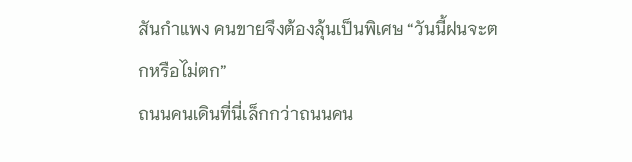สันกำแพง คนขายจึงต้องลุ้นเป็นพิเศษ “วันนี้ฝนจะตกหรือไม่ตก”
ถนนคนเดินที่นี่เล็กกว่าถนนคน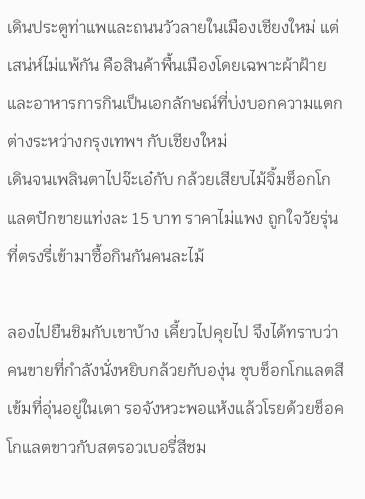เดินประตูท่าแพและถนนวัวลายในเมืองเชียงใหม่ แต่เสน่ห์ไม่แพ้กัน คือสินค้าพื้นเมืองโดยเฉพาะผ้าฝ้ายและอาหารการกินเป็นเอกลักษณ์ที่บ่งบอกความแตกต่างระหว่างกรุงเทพฯ กับเชียงใหม่
เดินจนเพลินตาไปจ๊ะเอ๋กับ กล้วยเสียบไม้จิ้มช็อกโกแลตปักขายแท่งละ 15 บาท ราคาไม่แพง ถูกใจวัยรุ่นที่ตรงรี่เข้ามาซื้อกินกันคนละไม้

ลองไปยืนชิมกับเขาบ้าง เคี้ยวไปคุยไป จึงได้ทราบว่าคนขายที่กำลังนั่งหยิบกล้วยกับองุ่น ชุบช็อกโกแลตสีเข้มที่อุ่นอยู่ในเตา รอจังหวะพอแห้งแล้วโรยด้วยช็อคโกแลตขาวกับสตรอวเบอรี่สีชม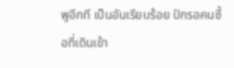พูอีกที เป็นอันเรียบร้อย ปักรอคนซื้อที่เดินเข้า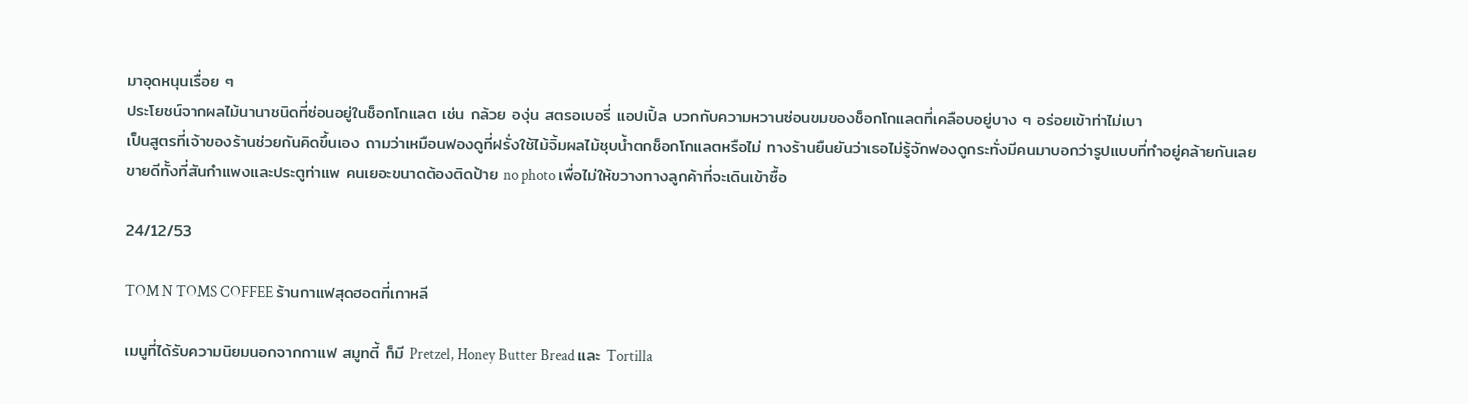มาอุดหนุนเรื่อย ๆ
ประโยชน์จากผลไม้นานาชนิดที่ซ่อนอยู่ในช็อกโกแลต เช่น กล้วย องุ่น สตรอเบอรี่ แอปเปิ้ล บวกกับความหวานซ่อนขมของช็อกโกแลตที่เคลือบอยู่บาง ๆ อร่อยเข้าท่าไม่เบา
เป็นสูตรที่เจ้าของร้านช่วยกันคิดขึ้นเอง ถามว่าเหมือนฟองดูที่ฝรั่งใช้ไม้จิ้มผลไม้ชุบน้ำตกช็อกโกแลตหรือไม่ ทางร้านยืนยันว่าเธอไม่รู้จักฟองดูกระทั่งมีคนมาบอกว่ารูปแบบที่ทำอยู่คล้ายกันเลย
ขายดีทั้งที่สันกำแพงและประตูท่าแพ คนเยอะขนาดต้องติดป้าย no photo เพื่อไม่ให้ขวางทางลูกค้าที่จะเดินเข้าซื้อ

24/12/53

TOM N TOMS COFFEE ร้านกาแฟสุดฮอตที่เกาหลี

เมนูที่ได้รับความนิยมนอกจากกาแฟ สมูทตี้ ก็มี Pretzel, Honey Butter Bread และ Tortilla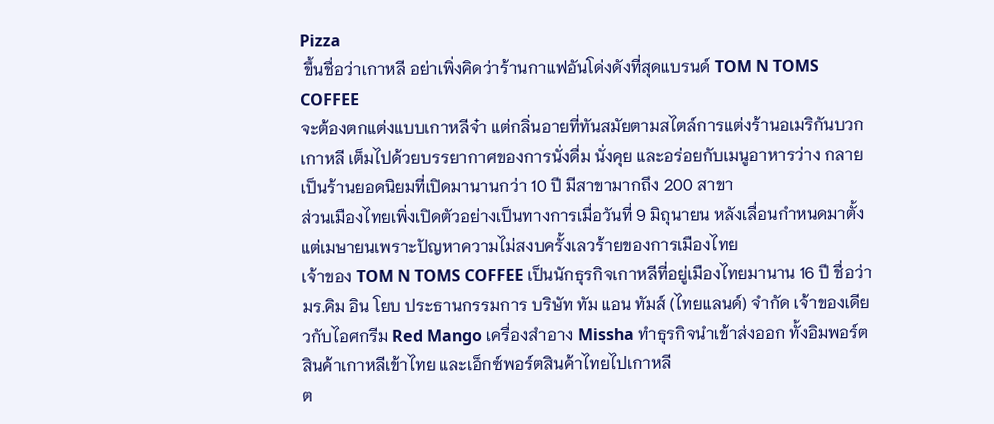Pizza
 ขึ้นชื่อว่าเกาหลี อย่าเพิ่งคิดว่าร้านกาแฟอันโด่งดังที่สุดแบรนด์ TOM N TOMS COFFEE
จะต้องตกแต่งแบบเกาหลีจ๋า แต่กลิ่นอายที่ทันสมัยตามสไตล์การแต่งร้านอเมริกันบวกเกาหลี เต็มไปด้วยบรรยากาศของการนั่งดื่ม นั่งคุย และอร่อยกับเมนูอาหารว่าง กลายเป็นร้านยอดนิยมที่เปิดมานานกว่า 10 ปี มีสาขามากถึง 200 สาขา
ส่วนเมืองไทยเพิ่งเปิดตัวอย่างเป็นทางการเมื่อวันที่ 9 มิถุนายน หลังเลื่อนกำหนดมาตั้งแต่เมษายนเพราะปัญหาความไม่สงบครั้งเลวร้ายของการเมืองไทย
เจ้าของ TOM N TOMS COFFEE เป็นนักธุรกิจเกาหลีที่อยู่เมืองไทยมานาน 16 ปี ชื่อว่า มร.คิม อิน โยบ ประธานกรรมการ บริษัท ทัม แอน ทัมส์ (ไทยแลนด์) จำกัด เจ้าของเดียวกับไอศกรีม Red Mango เครื่องสำอาง Missha ทำธุรกิจนำเข้าส่งออก ทั้งอิมพอร์ตสินค้าเกาหลีเข้าไทย และเอ็กซ์พอร์ตสินค้าไทยไปเกาหลี
ต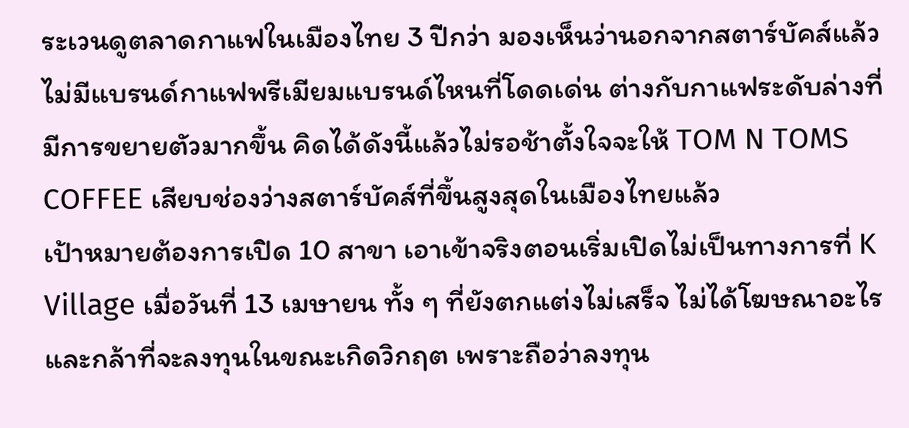ระเวนดูตลาดกาแฟในเมืองไทย 3 ปีกว่า มองเห็นว่านอกจากสตาร์บัคส์แล้ว ไม่มีแบรนด์กาแฟพรีเมียมแบรนด์ไหนที่โดดเด่น ต่างกับกาแฟระดับล่างที่มีการขยายตัวมากขึ้น คิดได้ดังนี้แล้วไม่รอช้าตั้งใจจะให้ TOM N TOMS COFFEE เสียบช่องว่างสตาร์บัคส์ที่ขึ้นสูงสุดในเมืองไทยแล้ว
เป้าหมายต้องการเปิด 10 สาขา เอาเข้าจริงตอนเริ่มเปิดไม่เป็นทางการที่ K Village เมื่อวันที่ 13 เมษายน ทั้ง ๆ ที่ยังตกแต่งไม่เสร็จ ไม่ได้โฆษณาอะไร และกล้าที่จะลงทุนในขณะเกิดวิกฤต เพราะถือว่าลงทุน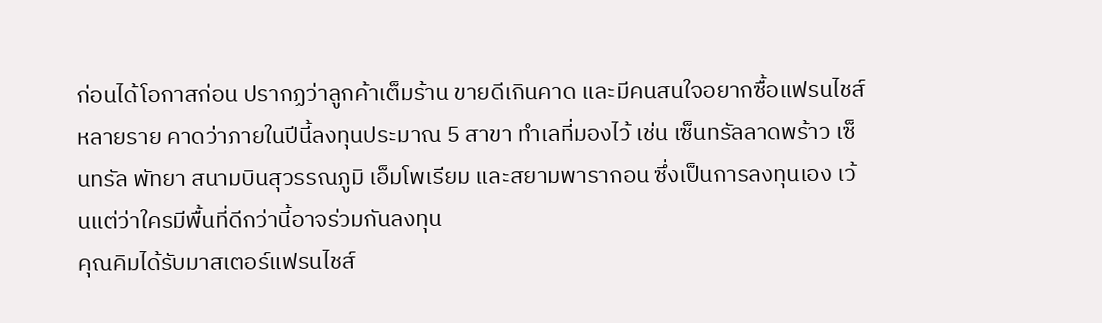ก่อนได้โอกาสก่อน ปรากฏว่าลูกค้าเต็มร้าน ขายดีเกินคาด และมีคนสนใจอยากซื้อแฟรนไชส์หลายราย คาดว่าภายในปีนี้ลงทุนประมาณ 5 สาขา ทำเลที่มองไว้ เช่น เซ็นทรัลลาดพร้าว เซ็นทรัล พัทยา สนามบินสุวรรณภูมิ เอ็มโพเรียม และสยามพารากอน ซึ่งเป็นการลงทุนเอง เว้นแต่ว่าใครมีพื้นที่ดีกว่านี้อาจร่วมกันลงทุน
คุณคิมได้รับมาสเตอร์แฟรนไชส์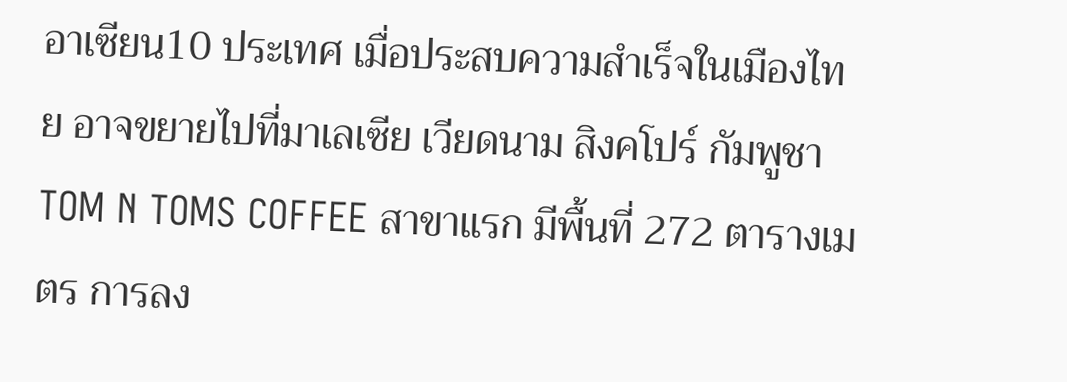อาเซียน10 ประเทศ เมื่อประสบความสำเร็จในเมืองไทย อาจขยายไปที่มาเลเซีย เวียดนาม สิงคโปร์ กัมพูชา
TOM N TOMS COFFEE สาขาแรก มีพื้นที่ 272 ตารางเมตร การลง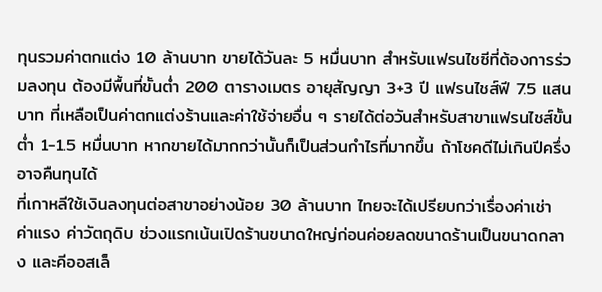ทุนรวมค่าตกแต่ง 10 ล้านบาท ขายได้วันละ 5 หมื่นบาท สำหรับแฟรนไชซีที่ต้องการร่วมลงทุน ต้องมีพื้นที่ขั้นต่ำ 200 ตารางเมตร อายุสัญญา 3+3 ปี แฟรนไชส์ฟี 7.5 แสนบาท ที่เหลือเป็นค่าตกแต่งร้านและค่าใช้จ่ายอื่น ๆ รายได้ต่อวันสำหรับสาขาแฟรนไชส์ขั้นต่ำ 1-1.5 หมื่นบาท หากขายได้มากกว่านั้นก็เป็นส่วนกำไรที่มากขึ้น ถ้าโชคดีไม่เกินปีครึ่งอาจคืนทุนได้
ที่เกาหลีใช้เงินลงทุนต่อสาขาอย่างน้อย 30 ล้านบาท ไทยจะได้เปรียบกว่าเรื่องค่าเช่า ค่าแรง ค่าวัตถุดิบ ช่วงแรกเน้นเปิดร้านขนาดใหญ่ก่อนค่อยลดขนาดร้านเป็นขนาดกลาง และคีออสเล็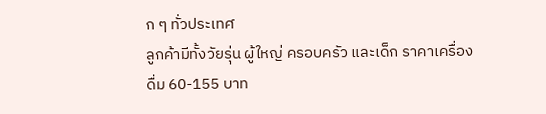ก ๆ ทั่วประเทศ
ลูกค้ามีทั้งวัยรุ่น ผู้ใหญ่ ครอบครัว และเด็ก ราคาเครื่องดื่ม 60-155 บาท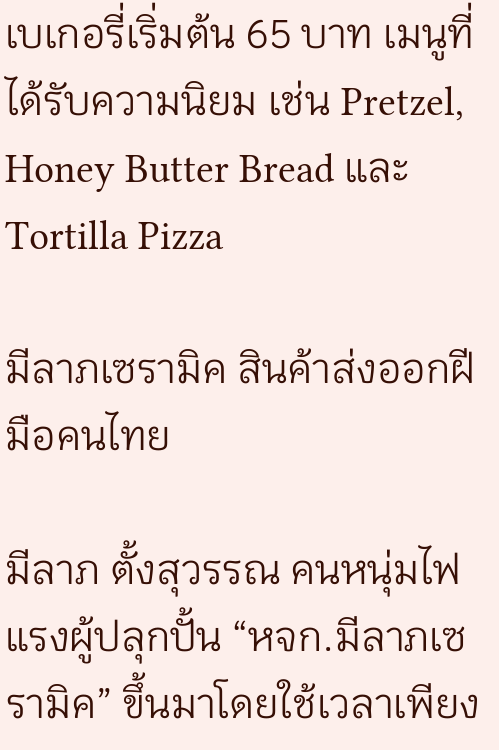เบเกอรี่เริ่มต้น 65 บาท เมนูที่ได้รับความนิยม เช่น Pretzel, Honey Butter Bread และ Tortilla Pizza

มีลาภเซรามิค สินค้าส่งออกฝีมือคนไทย

มีลาภ ตั้งสุวรรณ คนหนุ่มไฟแรงผู้ปลุกปั้น “หจก.มีลาภเซรามิค” ขึ้นมาโดยใช้เวลาเพียง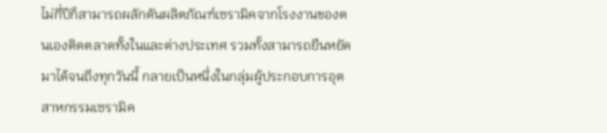ไม่กี่ปีก็สามารถผลักดันผลิตภัณฑ์เซรามิคจากโรงงานของตนเองติดตลาดทั้งในและต่างประเทศ รวมทั้งสามารถยืนหยัดมาได้จนถึงทุกวันนี้ กลายเป็นหนึ่งในกลุ่มผู้ประกอบการอุตสาหกรรมเซรามิค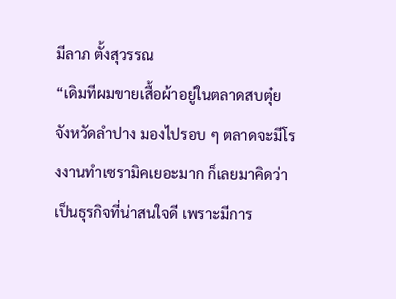มีลาภ ตั้งสุวรรณ
“เดิมทีผมขายเสื้อผ้าอยู่ในตลาดสบตุ๋ย จังหวัดลำปาง มองไปรอบ ๆ ตลาดจะมีโรงงานทำเซรามิคเยอะมาก ก็เลยมาคิดว่าเป็นธุรกิจที่น่าสนใจดี เพราะมีการ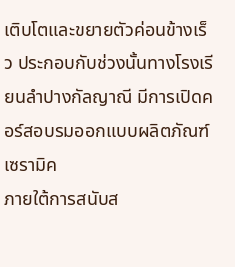เติบโตและขยายตัวค่อนข้างเร็ว ประกอบกับช่วงนั้นทางโรงเรียนลำปางกัลญาณี มีการเปิดคอร์สอบรมออกแบบผลิตภัณฑ์เซรามิค
ภายใต้การสนับส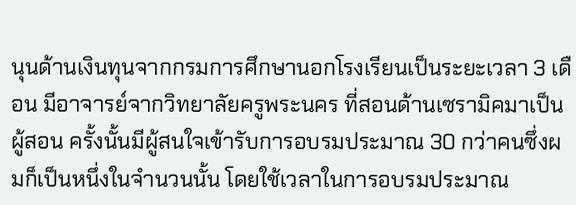นุนด้านเงินทุนจากกรมการศึกษานอกโรงเรียนเป็นระยะเวลา 3 เดือน มีอาจารย์จากวิทยาลัยครูพระนคร ที่สอนด้านเซรามิคมาเป็นผู้สอน ครั้งนั้นมีผู้สนใจเข้ารับการอบรมประมาณ 30 กว่าคนซึ่งผมก็เป็นหนึ่งในจำนวนนั้น โดยใช้เวลาในการอบรมประมาณ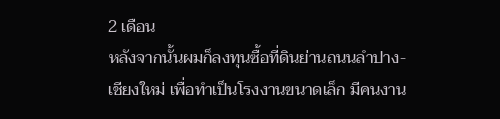2 เดือน
หลังจากนั้นผมก็ลงทุนซื้อที่ดินย่านถนนลำปาง-เชียงใหม่ เพื่อทำเป็นโรงงานขนาดเล็ก มีคนงาน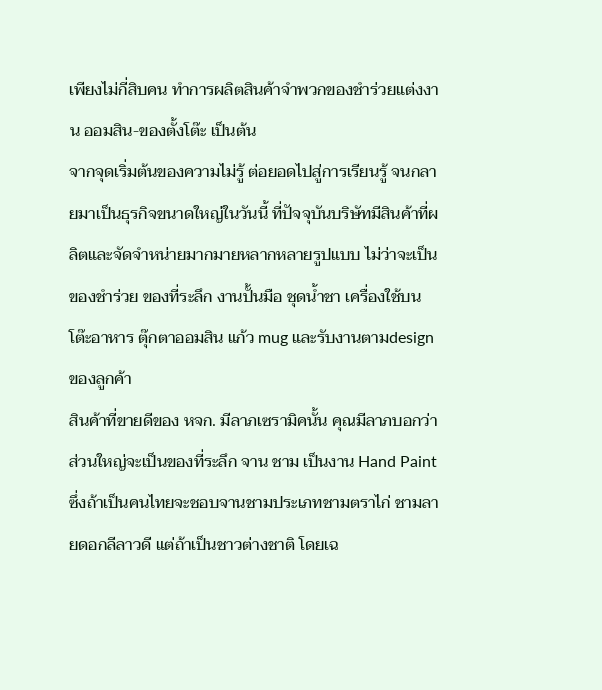เพียงไม่กี่สิบคน ทำการผลิตสินค้าจำพวกของชำร่วยแต่งงาน ออมสิน-ของตั้งโต๊ะ เป็นต้น
จากจุดเริ่มต้นของความไม่รู้ ต่อยอดไปสู่การเรียนรู้ จนกลายมาเป็นธุรกิจขนาดใหญ่ในวันนี้ ที่ปัจจุบันบริษัทมีสินค้าที่ผลิตและจัดจำหน่ายมากมายหลากหลายรูปแบบ ไม่ว่าจะเป็นของชำร่วย ของที่ระลึก งานปั้นมือ ชุดน้ำชา เครื่องใช้บนโต๊ะอาหาร ตุ๊กตาออมสิน แก้ว mug และรับงานตามdesign ของลูกค้า
สินค้าที่ขายดีของ หจก. มีลาภเซรามิคนั้น คุณมีลาภบอกว่า ส่วนใหญ่จะเป็นของที่ระลึก จาน ชาม เป็นงาน Hand Paint ซึ่งถ้าเป็นคนไทยจะชอบจานชามประเภทชามตราไก่ ชามลายดอกลีลาวดี แต่ถ้าเป็นชาวต่างชาติ โดยเฉ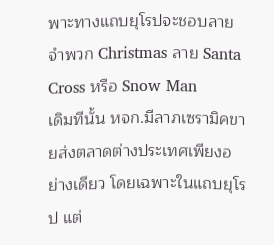พาะทางแถบยุโรปจะชอบลายจำพวก Christmas ลาย Santa Cross หรือ Snow Man
เดิมทีนั้น หจก.มีลาภเซรามิคขายส่งตลาดต่างประเทศเพียงอย่างเดียว โดยเฉพาะในแถบยุโรป แต่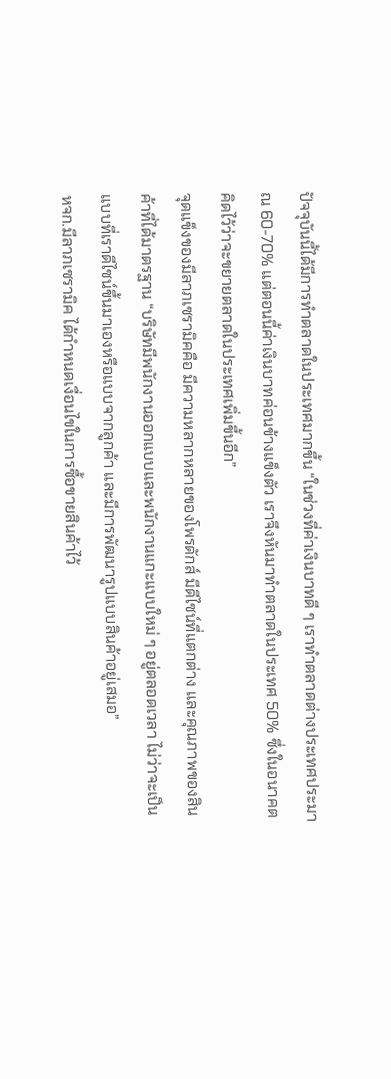ปัจจุบันนี้ได้มีการทำตลาดในประเทศมากขึ้น “ในช่วงที่ค่าเงินบาทดี ๆ เราทำตลาดต่างประเทศประมาณ 60-70% แต่ตอนนี้ค่าเงินบาทค่อนข้างแข็งตัว เราจึงหันมาทำตลาดในประเทศ 50% ซึ่งในอนาคตคิดไว้ว่าจะขยายตลาดในประเทศเพิ่มขึ้นอีก”
จุดแข็งของมีลาภเซรามิคคือ มีความหลากหลายของโพรดักส์ มีดีไซน์ที่แตกต่าง และคุณภาพของสินค้าที่ได้มาตรฐาน “บริษัทมีพนักงานออกแบบและพนักงานแกะแบบใหม่ ๆ อยู่ตลอดเวลา ไม่ว่าจะเป็นแบบที่เราดีไซน์ขึ้นมาเองหรือแบบจากลูกค้า และมีการพัฒนารูปแบบสินค้าอยู่เสมอ”
หจก.มีลาภเซรามิค ได้กำหนดเงื่อนไขในการซื้อขายสินค้าไว้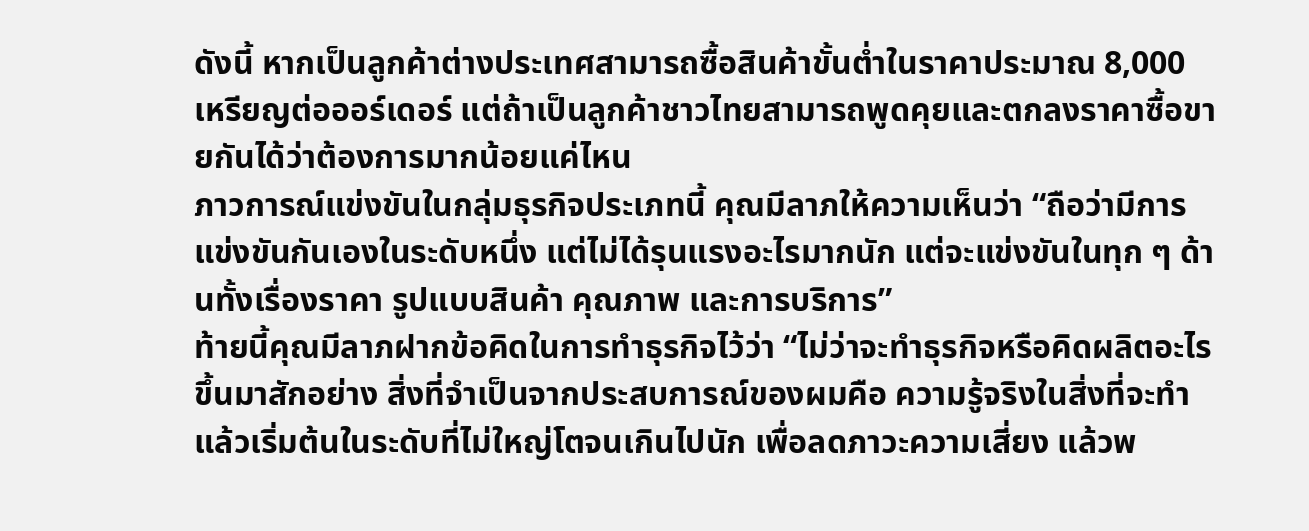ดังนี้ หากเป็นลูกค้าต่างประเทศสามารถซื้อสินค้าขั้นต่ำในราคาประมาณ 8,000 เหรียญต่อออร์เดอร์ แต่ถ้าเป็นลูกค้าชาวไทยสามารถพูดคุยและตกลงราคาซื้อขายกันได้ว่าต้องการมากน้อยแค่ไหน
ภาวการณ์แข่งขันในกลุ่มธุรกิจประเภทนี้ คุณมีลาภให้ความเห็นว่า “ถือว่ามีการแข่งขันกันเองในระดับหนึ่ง แต่ไม่ได้รุนแรงอะไรมากนัก แต่จะแข่งขันในทุก ๆ ด้านทั้งเรื่องราคา รูปแบบสินค้า คุณภาพ และการบริการ”
ท้ายนี้คุณมีลาภฝากข้อคิดในการทำธุรกิจไว้ว่า “ไม่ว่าจะทำธุรกิจหรือคิดผลิตอะไรขึ้นมาสักอย่าง สิ่งที่จำเป็นจากประสบการณ์ของผมคือ ความรู้จริงในสิ่งที่จะทำ แล้วเริ่มต้นในระดับที่ไม่ใหญ่โตจนเกินไปนัก เพื่อลดภาวะความเสี่ยง แล้วพ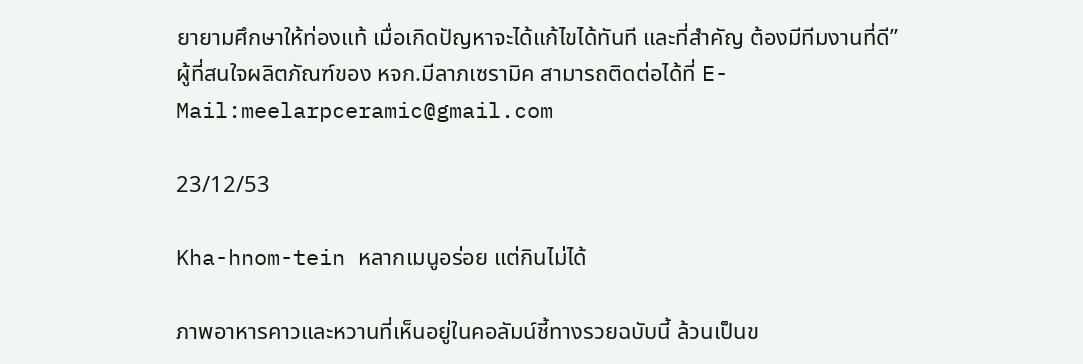ยายามศึกษาให้ท่องแท้ เมื่อเกิดปัญหาจะได้แก้ไขได้ทันที และที่สำคัญ ต้องมีทีมงานที่ดี”
ผู้ที่สนใจผลิตภัณฑ์ของ หจก.มีลาภเซรามิค สามารถติดต่อได้ที่ E-Mail:meelarpceramic@gmail.com

23/12/53

Kha-hnom-tein หลากเมนูอร่อย แต่กินไม่ได้

ภาพอาหารคาวและหวานที่เห็นอยู่ในคอลัมน์ชี้ทางรวยฉบับนี้ ล้วนเป็นข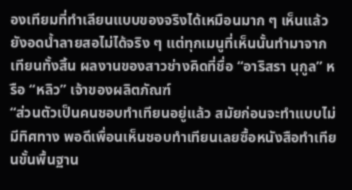องเทียมที่ทำเลียนแบบของจริงได้เหมือนมาก ๆ เห็นแล้วยังอดน้ำลายสอไม่ได้จริง ๆ แต่ทุกเมนูที่เห็นนั้นทำมาจากเทียนทั้งสิ้น ผลงานของสาวช่างคิดที่ชื่อ “อาริสรา นุกูล” หรือ “หลิว” เจ้าของผลิตภัณฑ์
“ส่วนตัวเป็นคนชอบทำเทียนอยู่แล้ว สมัยก่อนจะทำแบบไม่มีทิศทาง พอดีเพื่อนเห็นชอบทำเทียนเลยซื้อหนังสือทำเทียนขั้นพื้นฐาน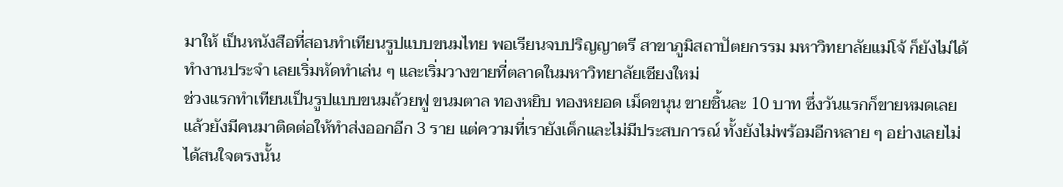มาให้ เป็นหนังสือที่สอนทำเทียนรูปแบบขนมไทย พอเรียนจบปริญญาตรี สาขาภูมิสถาปัตยกรรม มหาวิทยาลัยแม่โจ้ ก็ยังไม่ได้ทำงานประจำ เลยเริ่มหัดทำเล่น ๆ และเริ่มวางขายที่ตลาดในมหาวิทยาลัยเชียงใหม่
ช่วงแรกทำเทียนเป็นรูปแบบขนมถ้วยฟู ขนมตาล ทองหยิบ ทองหยอด เม็ดขนุน ขายชิ้นละ 10 บาท ซึ่งวันแรกก็ขายหมดเลย แล้วยังมีคนมาติดต่อให้ทำส่งออกอีก 3 ราย แต่ความที่เรายังเด็กและไม่มีประสบการณ์ ทั้งยังไม่พร้อมอีกหลาย ๆ อย่างเลยไม่ได้สนใจตรงนั้น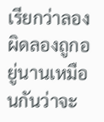เรียกว่าลองผิดลองถูกอยู่นานเหมือนกันว่าจะ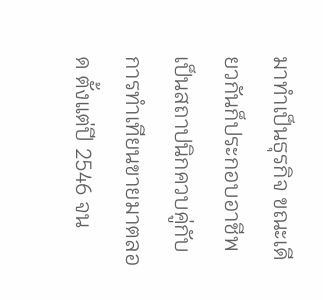มาทำเป็นธุรกิจ ขณะเดียวกันก็ประกอบอาชีพเป็นสถาปนิกควบคู่กับการทำเทียนขายมาตลอด ตั้งแต่ปี 2546 จน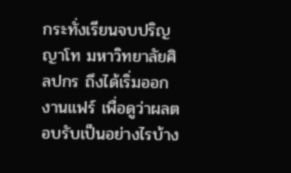กระทั่งเรียนจบปริญญาโท มหาวิทยาลัยศิลปกร ถึงได้เริ่มออกงานแฟร์ เพื่อดูว่าผลตอบรับเป็นอย่างไรบ้าง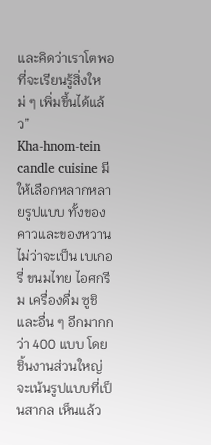และคิดว่าเราโตพอที่จะเรียนรู้สิ่งใหม่ ๆ เพิ่มขึ้นได้แล้ว”
Kha-hnom-tein candle cuisine มีให้เลือกหลากหลายรูปแบบ ทั้งของคาวและของหวาน ไม่ว่าจะเป็น เบเกอรี่ ขนมไทย ไอศกรีม เครื่องดื่ม ซูชิ และอื่น ๆ อีกมากกว่า 400 แบบ โดยชิ้นงานส่วนใหญ่จะเน้นรูปแบบที่เป็นสากล เห็นแล้ว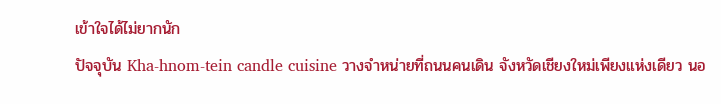เข้าใจได้ไม่ยากนัก
ปัจจุบัน Kha-hnom-tein candle cuisine วางจำหน่ายที่ถนนคนเดิน จังหวัดเชียงใหม่เพียงแห่งเดียว นอ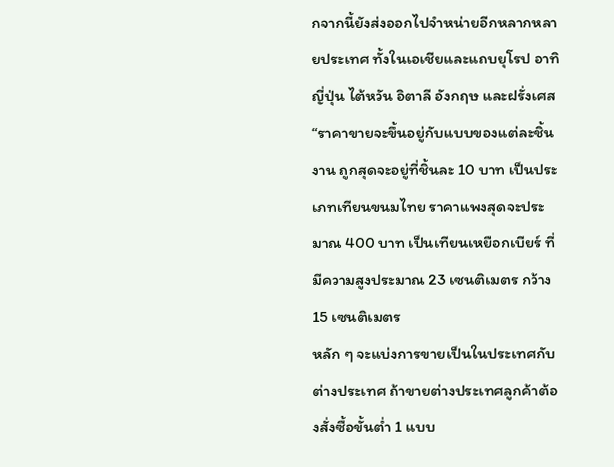กจากนี้ยังส่งออกไปจำหน่ายอีกหลากหลายประเทศ ทั้งในเอเชียและแถบยุโรป อาทิ ญี่ปุ่น ไต้หวัน อิตาลี อังกฤษ และฝรั่งเศส
“ราคาขายจะขึ้นอยู่กับแบบของแต่ละชิ้นงาน ถูกสุดจะอยู่ที่ชิ้นละ 10 บาท เป็นประเภทเทียนขนมไทย ราคาแพงสุดจะประมาณ 400 บาท เป็นเทียนเหยือกเบียร์ ที่มีความสูงประมาณ 23 เซนติเมตร กว้าง 15 เซนติเมตร
หลัก ๆ จะแบ่งการขายเป็นในประเทศกับต่างประเทศ ถ้าขายต่างประเทศลูกค้าต้องสั่งซื้อขั้นต่ำ 1 แบบ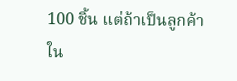100 ชิ้น แต่ถ้าเป็นลูกค้าใน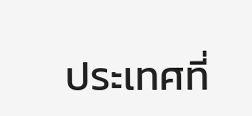ประเทศที่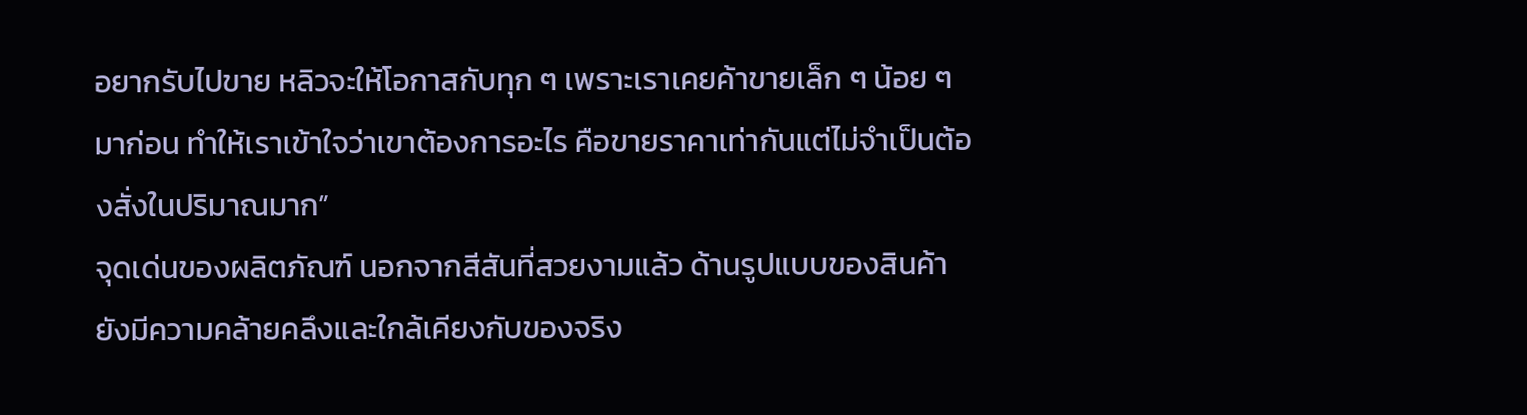อยากรับไปขาย หลิวจะให้โอกาสกับทุก ๆ เพราะเราเคยค้าขายเล็ก ๆ น้อย ๆ มาก่อน ทำให้เราเข้าใจว่าเขาต้องการอะไร คือขายราคาเท่ากันแต่ไม่จำเป็นต้องสั่งในปริมาณมาก”
จุดเด่นของผลิตภัณฑ์ นอกจากสีสันที่สวยงามแล้ว ด้านรูปแบบของสินค้ายังมีความคล้ายคลึงและใกล้เคียงกับของจริง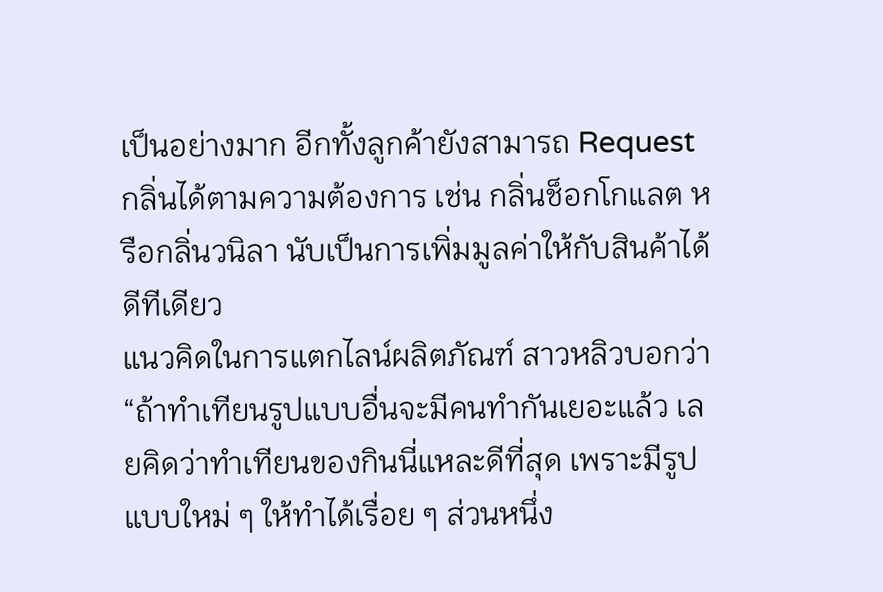เป็นอย่างมาก อีกทั้งลูกค้ายังสามารถ Request กลิ่นได้ตามความต้องการ เช่น กลิ่นช็อกโกแลต หรือกลิ่นวนิลา นับเป็นการเพิ่มมูลค่าให้กับสินค้าได้ดีทีเดียว
แนวคิดในการแตกไลน์ผลิตภัณฑ์ สาวหลิวบอกว่า “ถ้าทำเทียนรูปแบบอื่นจะมีคนทำกันเยอะแล้ว เลยคิดว่าทำเทียนของกินนี่แหละดีที่สุด เพราะมีรูปแบบใหม่ ๆ ให้ทำได้เรื่อย ๆ ส่วนหนึ่ง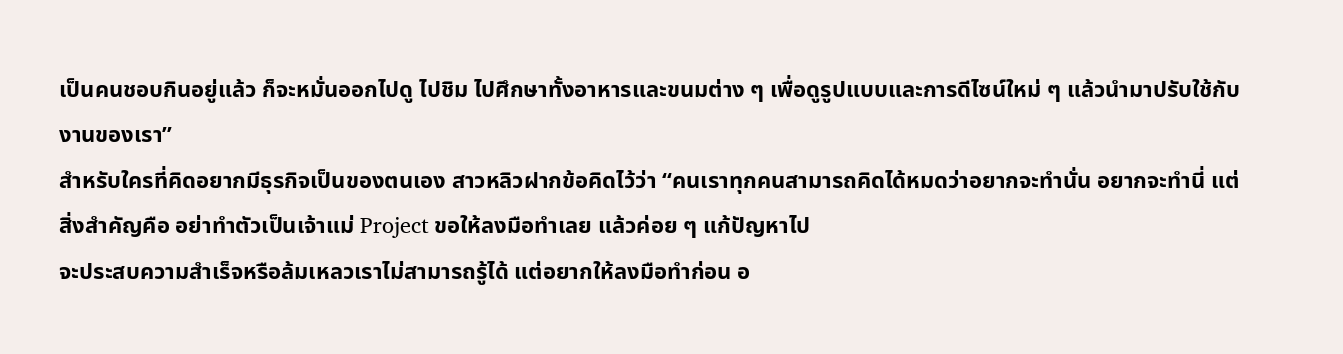เป็นคนชอบกินอยู่แล้ว ก็จะหมั่นออกไปดู ไปชิม ไปศึกษาทั้งอาหารและขนมต่าง ๆ เพื่อดูรูปแบบและการดีไซน์ใหม่ ๆ แล้วนำมาปรับใช้กับงานของเรา”
สำหรับใครที่คิดอยากมีธุรกิจเป็นของตนเอง สาวหลิวฝากข้อคิดไว้ว่า “คนเราทุกคนสามารถคิดได้หมดว่าอยากจะทำนั่น อยากจะทำนี่ แต่สิ่งสำคัญคือ อย่าทำตัวเป็นเจ้าแม่ Project ขอให้ลงมือทำเลย แล้วค่อย ๆ แก้ปัญหาไป
จะประสบความสำเร็จหรือล้มเหลวเราไม่สามารถรู้ได้ แต่อยากให้ลงมือทำก่อน อ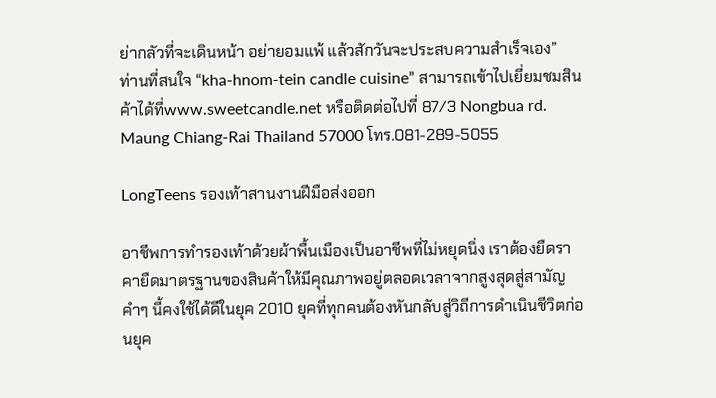ย่ากลัวที่จะเดินหน้า อย่ายอมแพ้ แล้วสักวันจะประสบความสำเร็จเอง”
ท่านที่สนใจ “kha-hnom-tein candle cuisine” สามารถเข้าไปเยี่ยมชมสินค้าได้ที่www.sweetcandle.net หรือติดต่อไปที่ 87/3 Nongbua rd. Maung Chiang-Rai Thailand 57000 โทร.081-289-5055

LongTeens รองเท้าสานงานฝีมือส่งออก

อาชีพการทำรองเท้าด้วยผ้าพื้นเมืองเป็นอาชีพที่ไม่หยุดนิ่ง เราต้องยืดราคายืดมาตรฐานของสินค้าให้มีคุณภาพอยู่ตลอดเวลาจากสูงสุดสู่สามัญ คำๆ นี้คงใช้ได้ดีในยุค 2010 ยุคที่ทุกคนต้องหันกลับสู่วิถีการดำเนินชีวิตก่อนยุค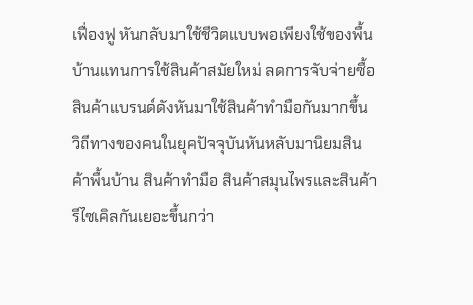เฟื่องฟู หันกลับมาใช้ชีวิตแบบพอเพียงใช้ของพื้นบ้านแทนการใช้สินค้าสมัยใหม่ ลดการจับจ่ายซื้อสินค้าแบรนด์ดังหันมาใช้สินค้าทำมือกันมากขึ้น
วิถีทางของคนในยุคปัจจุบันหันหลับมานิยมสินค้าพื้นบ้าน สินค้าทำมือ สินค้าสมุนไพรและสินค้ารีไซเคิลกันเยอะขึ้นกว่า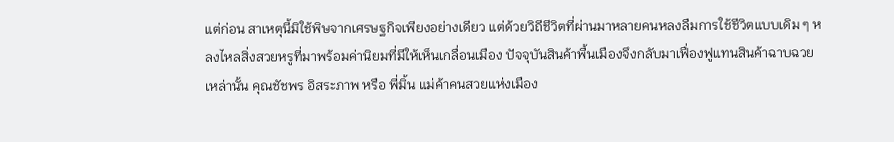แต่ก่อน สาเหตุนี้มิใช้พิษจากเศรษฐกิจเพียงอย่างเดียว แต่ด้วยวิถีชีวิตที่ผ่านมาหลายคนหลงลืมการใช้ชีวิตแบบเดิม ๆ หลงไหลสิ่งสวยหรูที่มาพร้อมค่านิยมที่มีให้เห็นเกลื่อนเมือง ปัจจุบันสินค้าพื้นเมืองจึงกลับมาเฟื่องฟูแทนสินค้าฉาบฉวยเหล่านั้น คุณชัชพร อิสระภาพ หรือ พี่มิ้น แม่ค้าคนสวยแห่งเมือง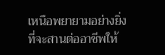เหนือพยายามอย่างยิ่งที่จะสานต่ออาชีพให้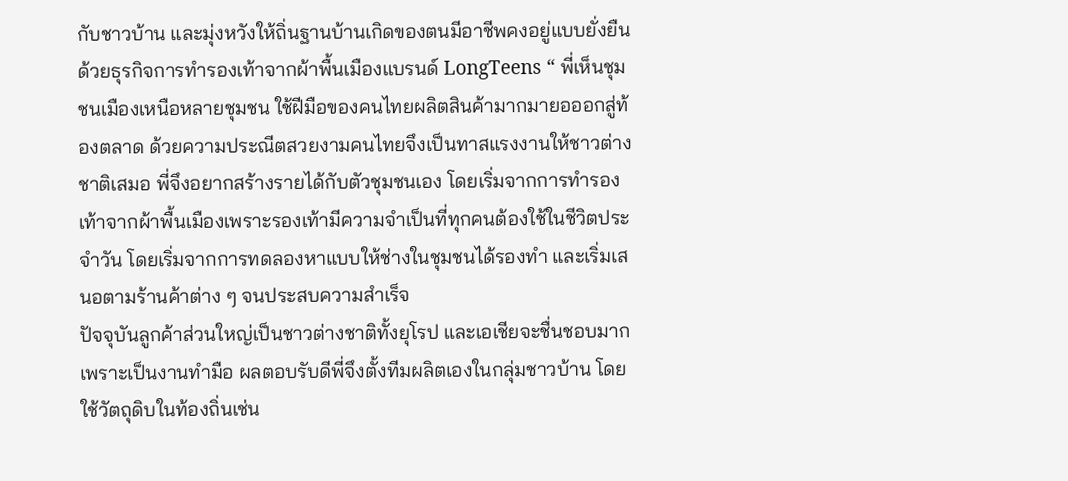กับชาวบ้าน และมุ่งหวังให้ถิ่นฐานบ้านเกิดของตนมีอาชีพคงอยู่แบบยั่งยืน ด้วยธุรกิจการทำรองเท้าจากผ้าพื้นเมืองแบรนด์ LongTeens “ พี่เห็นชุมชนเมืองเหนือหลายชุมชน ใช้ฝีมือของคนไทยผลิตสินค้ามากมายอออกสู่ท้องตลาด ด้วยความประณีตสวยงามคนไทยจึงเป็นทาสแรงงานให้ชาวต่างชาติเสมอ พี่จึงอยากสร้างรายได้กับตัวชุมชนเอง โดยเริ่มจากการทำรองเท้าจากผ้าพื้นเมืองเพราะรองเท้ามีความจำเป็นที่ทุกคนต้องใช้ในชีวิตประจำวัน โดยเริ่มจากการทดลองหาแบบให้ช่างในชุมชนได้รองทำ และเริ่มเสนอตามร้านค้าต่าง ๆ จนประสบความสำเร็จ
ปัจจุบันลูกค้าส่วนใหญ่เป็นชาวต่างชาติทั้งยุโรป และเอเชียจะชื่นชอบมากเพราะเป็นงานทำมือ ผลตอบรับดีพี่จึงตั้งทีมผลิตเองในกลุ่มชาวบ้าน โดยใช้วัตถุดิบในท้องถิ่นเช่น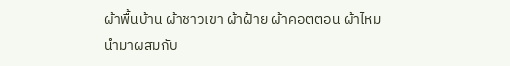ผ้าพื้นบ้าน ผ้าชาวเขา ผ้าฝ้าย ผ้าคอตตอน ผ้าไหมนำมาผสมกับ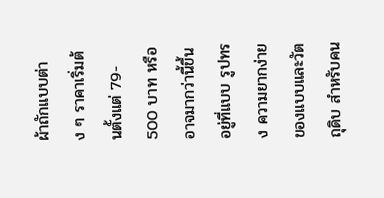ผ้าถักแบบต่าง ๆ ราคาเริ่มต้นตั้งแต่ 79- 500 บาท หรืออาจมากว่านี้ขึ้นอยู่ที่แบบ รูปทรง ความยากง่ายของแบบและวัตถุดิบ สำหรับคน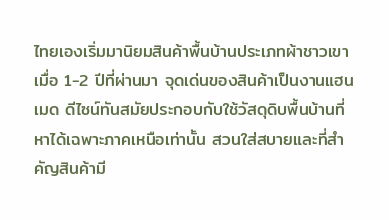ไทยเองเริ่มมานิยมสินค้าพื้นบ้านประเภทผ้าชาวเขาเมื่อ 1-2 ปีที่ผ่านมา จุดเด่นของสินค้าเป็นงานแฮนเมด ดีไซน์ทันสมัยประกอบกับใช้วัสดุดิบพื้นบ้านที่หาได้เฉพาะภาคเหนือเท่านั้น สวนใส่สบายและที่สำคัญสินค้ามี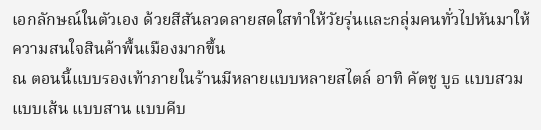เอกลักษณ์ในตัวเอง ด้วยสีสันลวดลายสดใสทำให้วัยรุ่นและกลุ่มคนทั่วไปหันมาให้ความสนใจสินค้าพื้นเมืองมากขึ้น
ณ ตอนนี้แบบรองเท้าภายในร้านมีหลายแบบหลายสไตล์ อาทิ คัตชู บูธ แบบสวม แบบเส้น แบบสาน แบบคีบ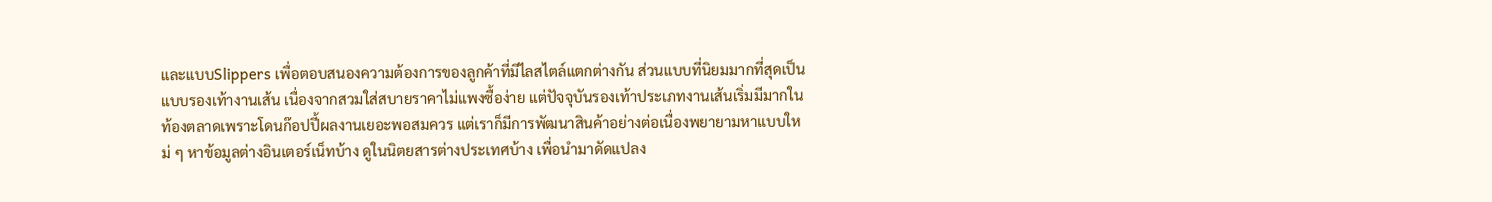และแบบSlippers เพื่อตอบสนองความต้องการของลูกค้าที่มีไลสไตล์แตกต่างกัน ส่วนแบบที่นิยมมากที่สุดเป็นแบบรองเท้างานเส้น เนื่องจากสวมใส่สบายราคาไม่แพงซื้อง่าย แต่ปัจจุบันรองเท้าประเภทงานเส้นเริ่มมีมากในท้องตลาดเพราะโดนก๊อปปี้ผลงานเยอะพอสมควร แต่เราก็มีการพัฒนาสินค้าอย่างต่อเนื่องพยายามหาแบบใหม่ ๆ หาข้อมูลต่างอินเตอร์เน็ทบ้าง ดูในนิตยสารต่างประเทศบ้าง เพื่อนำมาดัดแปลง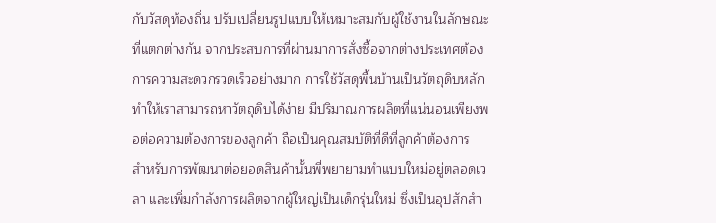กับวัสดุท้องถิ่น ปรับเปลี่ยนรูปแบบให้เหมาะสมกับผู้ใช้งานในลักษณะที่แตกต่างกัน จากประสบการที่ผ่านมาการสั่งซื้อจากต่างประเทศต้องการความสะดวกรวดเร็วอย่างมาก การใช้วัสดุพื้นบ้านเป็นวัตถุดิบหลักทำให้เราสามารถหาวัตถุดิบได้ง่าย มีปริมาณการผลิตที่แน่นอนเพียงพอต่อความต้องการของลูกค้า ถือเป็นคุณสมบัติที่ดีที่ลูกค้าต้องการ
สำหรับการพัฒนาต่อยอดสินค้านั้นพี่พยายามทำแบบใหม่อยู่ตลอดเวลา และเพิ่มกำลังการผลิตจากผู้ใหญ่เป็นเด็กรุ่นใหม่ ซึ่งเป็นอุปสักสำ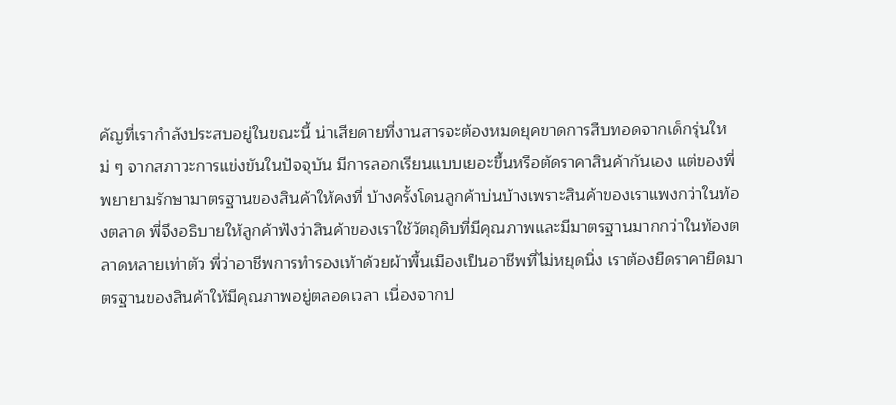คัญที่เรากำลังประสบอยู่ในขณะนี้ น่าเสียดายที่งานสารจะต้องหมดยุคขาดการสืบทอดจากเด็กรุ่นใหม่ ๆ จากสภาวะการแข่งขันในปัจจุบัน มีการลอกเรียนแบบเยอะขึ้นหรือตัดราคาสินค้ากันเอง แต่ของพี่พยายามรักษามาตรฐานของสินค้าให้คงที่ บ้างครั้งโดนลูกค้าบ่นบ้างเพราะสินค้าของเราแพงกว่าในท้องตลาด พี่จึงอธิบายให้ลูกค้าฟังว่าสินค้าของเราใช้วัตถุดิบที่มีคุณภาพและมีมาตรฐานมากกว่าในท้องตลาดหลายเท่าตัว พี่ว่าอาชีพการทำรองเท้าด้วยผ้าพื้นเมืองเป็นอาชีพที่ไม่หยุดนิ่ง เราต้องยืดราคายืดมาตรฐานของสินค้าให้มีคุณภาพอยู่ตลอดเวลา เนื่องจากป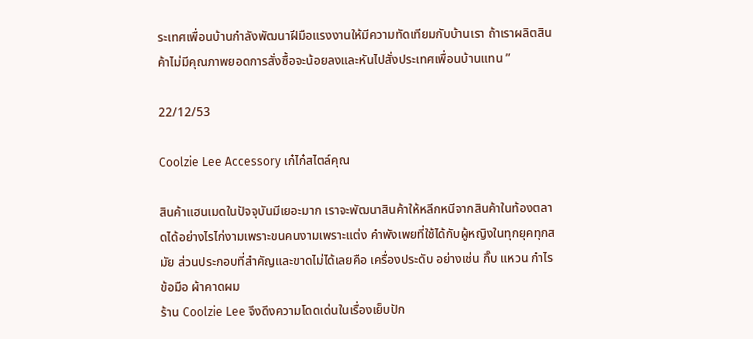ระเทศเพื่อนบ้านกำลังพัฒนาฝีมือแรงงานให้มีความทัดเทียมกับบ้านเรา ถ้าเราผลิตสินค้าไม่มีคุณภาพยอดการสั่งซื้อจะน้อยลงและหันไปสั่งประเทศเพื่อนบ้านแทน ”

22/12/53

Coolzie Lee Accessory เก๋ไก๋สไตล์คุณ

สินค้าแฮนเมดในปัจจุบันมีเยอะมาก เราจะพัฒนาสินค้าให้หลีกหนีจากสินค้าในท้องตลาดได้อย่างไรไก่งามเพราะขนคนงามเพราะแต่ง คำพังเพยที่ใช้ได้กับผู้หญิงในทุกยุคทุกสมัย ส่วนประกอบที่สำคัญและขาดไม่ได้เลยคือ เครื่องประดับ อย่างเช่น กิ๊บ แหวน กำไรข้อมือ ผ้าคาดผม
ร้าน Coolzie Lee จึงดึงความโดดเด่นในเรื่องเย็บปัก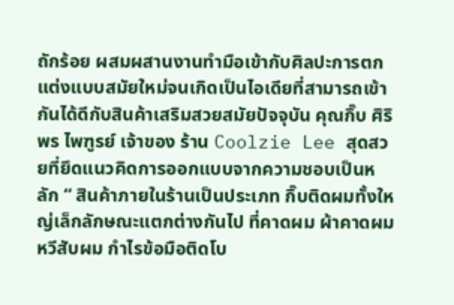ถักร้อย ผสมผสานงานทำมือเข้ากับศิลปะการตกแต่งแบบสมัยใหม่จนเกิดเป็นไอเดียที่สามารถเข้ากันได้ดีกับสินค้าเสริมสวยสมัยปัจจุบัน คุณกิ๊บ ศิริพร ไพฑูรย์ เจ้าของ ร้าน Coolzie Lee สุดสวยที่ยึดแนวคิดการออกแบบจากความชอบเป็นหลัก “ สินค้าภายในร้านเป็นประเภท กิ๊บติดผมทั้งใหญ่เล็กลักษณะแตกต่างกันไป ที่คาดผม ผ้าคาดผม หวีสับผม กำไรข้อมือติดโบ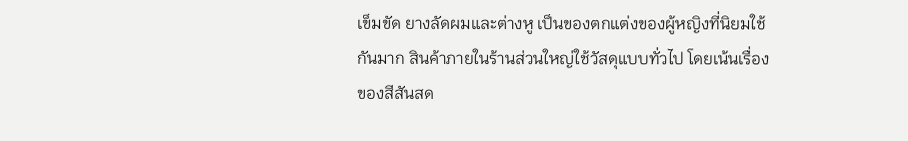เข็มขัด ยางลัดผมและต่างหู เป็นของตกแต่งของผู้หญิงที่นิยมใช้กันมาก สินค้าภายในร้านส่วนใหญ่ใช้วัสดุแบบทั่วไป โดยเน้นเรื่องของสีสันสด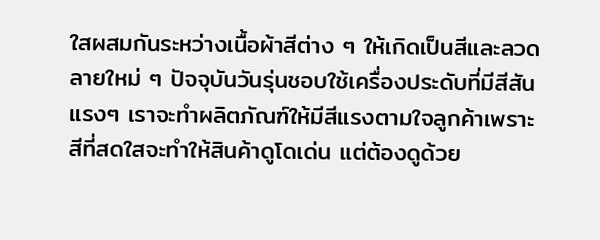ใสผสมกันระหว่างเนื้อผ้าสีต่าง ๆ ให้เกิดเป็นสีและลวดลายใหม่ ๆ ปัจจุบันวันรุ่นชอบใช้เครื่องประดับที่มีสีสันแรงๆ เราจะทำผลิตภัณฑ์ให้มีสีแรงตามใจลูกค้าเพราะสีที่สดใสจะทำให้สินค้าดูโดเด่น แต่ต้องดูด้วย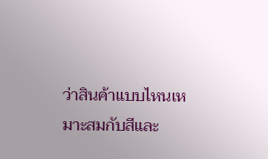ว่าสินค้าแบบไหนเหมาะสมกับสีและ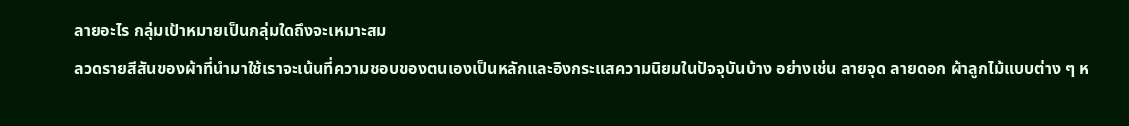ลายอะไร กลุ่มเป้าหมายเป็นกลุ่มใดถึงจะเหมาะสม
ลวดรายสีสันของผ้าที่นำมาใช้เราจะเน้นที่ความชอบของตนเองเป็นหลักและอิงกระแสความนิยมในปัจจุบันบ้าง อย่างเช่น ลายจุด ลายดอก ผ้าลูกไม้แบบต่าง ๆ ห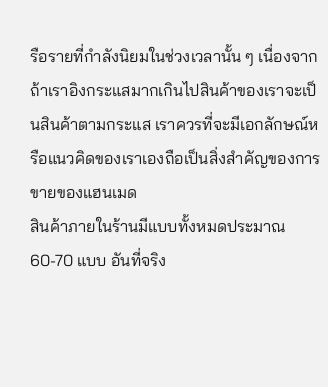รือรายที่กำลังนิยมในช่วงเวลานั้น ๆ เนื่องจากถ้าเราอิงกระแสมากเกินไปสินค้าของเราจะเป็นสินค้าตามกระแส เราควรที่จะมีเอกลักษณ์หรือแนวคิดของเราเองถือเป็นสิ่งสำคัญของการขายของแฮนเมด
สินค้าภายในร้านมีแบบทั้งหมดประมาณ 60-70 แบบ อันที่จริง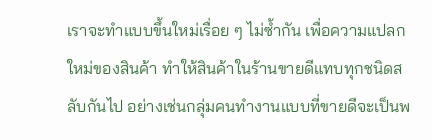เราจะทำแบบขึ้นใหม่เรื่อย ๆ ไม่ซ้ำกัน เพื่อความแปลกใหม่ของสินค้า ทำให้สินค้าในร้านขายดีแทบทุกชนิดสลับกันไป อย่างเช่นกลุ่มคนทำงานแบบที่ขายดีจะเป็นพ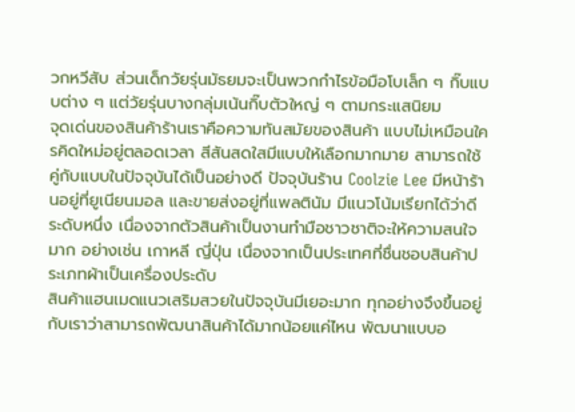วกหวีสับ ส่วนเด็กวัยรุ่นมัธยมจะเป็นพวกกำไรข้อมือโบเล็ก ๆ กิ๊บแบบต่าง ๆ แต่วัยรุ่นบางกลุ่มเน้นกิ๊บตัวใหญ่ ๆ ตามกระแสนิยม
จุดเด่นของสินค้าร้านเราคือความทันสมัยของสินค้า แบบไม่เหมือนใครคิดใหม่อยู่ตลอดเวลา สีสันสดใสมีแบบให้เลือกมากมาย สามารถใช้คู่กับแบบในปัจจุบันได้เป็นอย่างดี ปัจจุบันร้าน Coolzie Lee มีหน้าร้านอยู่ที่ยูเนียนมอล และขายส่งอยู่ที่แพลตินัม มีแนวโน้มเรียกได้ว่าดีระดับหนึ่ง เนื่องจากตัวสินค้าเป็นงานทำมือชาวชาติจะให้ความสนใจมาก อย่างเช่น เกาหลี ญี่ปุ่น เนื่องจากเป็นประเทศที่ชื่นชอบสินค้าประเภทผ้าเป็นเครื่องประดับ
สินค้าแฮนเมดแนวเสริมสวยในปัจจุบันมีเยอะมาก ทุกอย่างจึงขึ้นอยู่กับเราว่าสามารถพัฒนาสินค้าได้มากน้อยแค่ไหน พัฒนาแบบอ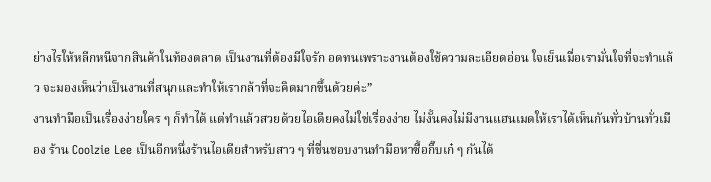ย่างไรให้หลีกหนีจากสินค้าในท้องตลาด เป็นงานที่ต้องมีใจรัก อดทนเพราะงานต้องใช้ความละเอียดอ่อน ใจเย็นเมื่อเรามั่นใจที่จะทำแล้ว จะมองเห็นว่าเป็นงานที่สนุกและทำให้เรากล้าที่จะคิดมากขึ้นด้วยค่ะ”
งานทำมือเป็นเรื่องง่ายใคร ๆ ก็ทำได้ แต่ทำแล้วสวยด้วยไอเดียคงไม่ใช่เรื่องง่าย ไม่งั้นคงไม่มีงานแฮนเมดให้เราได้เห็นกันทั่วบ้านทั่วเมือง ร้าน Coolzie Lee เป็นอีกหนึ่งร้านไอเดียสำหรับสาว ๆ ที่ชื่นชอบงานทำมือหาซื้อกิ๊บเก๋ ๆ กันได้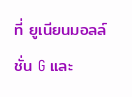ที่ ยูเนียนมอลล์ ชั่น G และ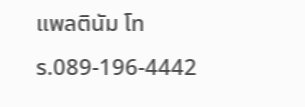แพลตินัม โทร.089-196-4442